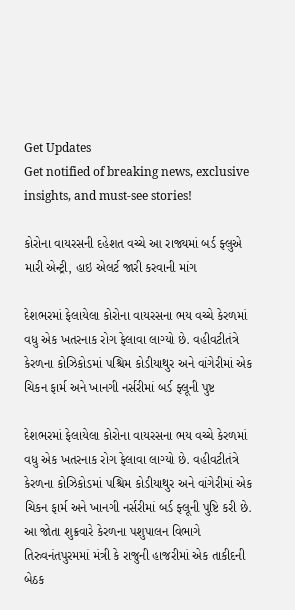Get Updates
Get notified of breaking news, exclusive insights, and must-see stories!

કોરોના વાયરસની દહેશત વચ્ચે આ રાજ્યમાં બર્ડ ફ્લુએ મારી એન્ટ્રી, હાઇ એલર્ટ જારી કરવાની માંગ

દેશભરમાં ફેલાયેલા કોરોના વાયરસના ભય વચ્ચે કેરળમાં વધુ એક ખતરનાક રોગ ફેલાવા લાગ્યો છે. વહીવટીતંત્રે કેરળના કોઝિકોડમાં પશ્ચિમ કોડીયાથુર અને વાંગેરીમાં એક ચિકન ફાર્મ અને ખાનગી નર્સરીમાં બર્ડ ફ્લૂની પુષ્ટ

દેશભરમાં ફેલાયેલા કોરોના વાયરસના ભય વચ્ચે કેરળમાં વધુ એક ખતરનાક રોગ ફેલાવા લાગ્યો છે. વહીવટીતંત્રે કેરળના કોઝિકોડમાં પશ્ચિમ કોડીયાથુર અને વાંગેરીમાં એક ચિકન ફાર્મ અને ખાનગી નર્સરીમાં બર્ડ ફ્લૂની પુષ્ટિ કરી છે. આ જોતા શુક્રવારે કેરળના પશુપાલન વિભાગે તિરુવનંતપુરમમાં મંત્રી કે રાજુની હાજરીમાં એક તાકીદની બેઠક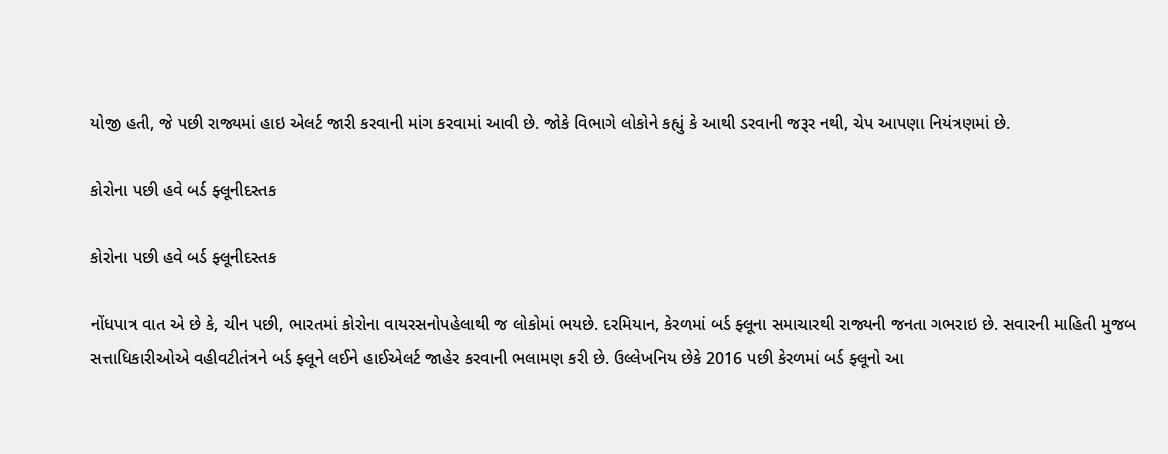યોજી હતી, જે પછી રાજ્યમાં હાઇ એલર્ટ જારી કરવાની માંગ કરવામાં આવી છે. જોકે વિભાગે લોકોને કહ્યું કે આથી ડરવાની જરૂર નથી, ચેપ આપણા નિયંત્રણમાં છે.

કોરોના પછી હવે બર્ડ ફ્લૂનીદસ્તક

કોરોના પછી હવે બર્ડ ફ્લૂનીદસ્તક

નોંધપાત્ર વાત એ છે કે, ચીન પછી, ભારતમાં કોરોના વાયરસનોપહેલાથી જ લોકોમાં ભયછે. દરમિયાન, કેરળમાં બર્ડ ફ્લૂના સમાચારથી રાજ્યની જનતા ગભરાઇ છે. સવારની માહિતી મુજબ સત્તાધિકારીઓએ વહીવટીતંત્રને બર્ડ ફ્લૂને લઈને હાઈએલર્ટ જાહેર કરવાની ભલામણ કરી છે. ઉલ્લેખનિય છેકે 2016 પછી કેરળમાં બર્ડ ફ્લૂનો આ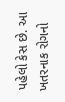પહેલો કેસ છે. આ ખતરનાક રોગનો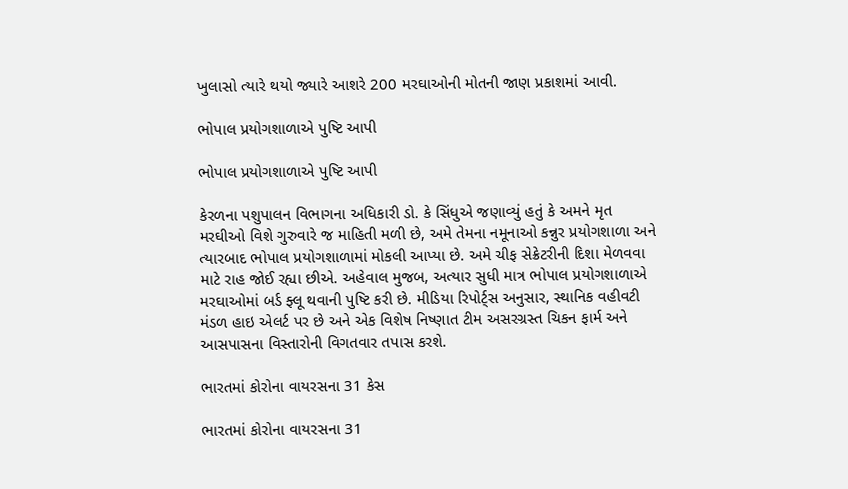ખુલાસો ત્યારે થયો જ્યારે આશરે 200 મરઘાઓની મોતની જાણ પ્રકાશમાં આવી.

ભોપાલ પ્રયોગશાળાએ પુષ્ટિ આપી

ભોપાલ પ્રયોગશાળાએ પુષ્ટિ આપી

કેરળના પશુપાલન વિભાગના અધિકારી ડો. કે સિંધુએ જણાવ્યું હતું કે અમને મૃત મરઘીઓ વિશે ગુરુવારે જ માહિતી મળી છે, અમે તેમના નમૂનાઓ કન્નુર પ્રયોગશાળા અને ત્યારબાદ ભોપાલ પ્રયોગશાળામાં મોકલી આપ્યા છે. અમે ચીફ સેક્રેટરીની દિશા મેળવવા માટે રાહ જોઈ રહ્યા છીએ. અહેવાલ મુજબ, અત્યાર સુધી માત્ર ભોપાલ પ્રયોગશાળાએ મરઘાઓમાં બર્ડ ફ્લૂ થવાની પુષ્ટિ કરી છે. મીડિયા રિપોર્ટ્સ અનુસાર, સ્થાનિક વહીવટી મંડળ હાઇ એલર્ટ પર છે અને એક વિશેષ નિષ્ણાત ટીમ અસરગ્રસ્ત ચિકન ફાર્મ અને આસપાસના વિસ્તારોની વિગતવાર તપાસ કરશે.

ભારતમાં કોરોના વાયરસના 31 કેસ

ભારતમાં કોરોના વાયરસના 31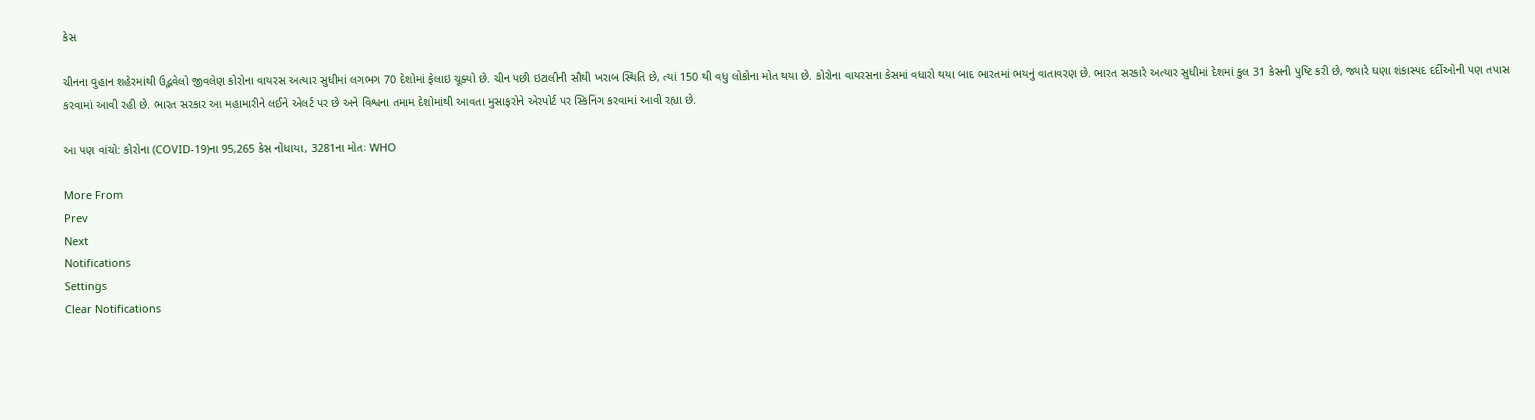કેસ

ચીનના વુહાન શહેરમાંથી ઉદ્ભવેલો જીવલેણ કોરોના વાયરસ અત્યાર સુધીમાં લગભગ 70 દેશોમાં ફેલાઇ ચૂક્યો છે. ચીન પછી ઇટાલીની સૌથી ખરાબ સ્થિતિ છે, ત્યાં 150 થી વધુ લોકોના મોત થયા છે. કોરોના વાયરસના કેસમાં વધારો થયા બાદ ભારતમાં ભયનું વાતાવરણ છે. ભારત સરકારે અત્યાર સુધીમાં દેશમાં કુલ 31 કેસની પુષ્ટિ કરી છે, જ્યારે ઘણા શંકાસ્પદ દર્દીઓની પણ તપાસ કરવામાં આવી રહી છે. ભારત સરકાર આ મહામારીને લઈને એલર્ટ પર છે અને વિશ્વના તમામ દેશોમાંથી આવતા મુસાફરોને એરપોર્ટ પર સ્કિનિંગ કરવામાં આવી રહ્યા છે.

આ પણ વાંચો: કોરોના (COVID-19)ના 95,265 કેસ નોંધાયા, 3281ના મોતઃ WHO

More From
Prev
Next
Notifications
Settings
Clear Notifications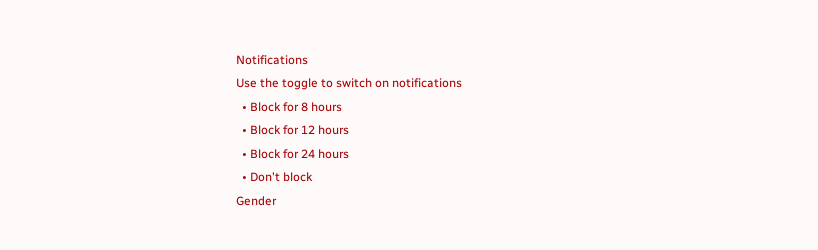Notifications
Use the toggle to switch on notifications
  • Block for 8 hours
  • Block for 12 hours
  • Block for 24 hours
  • Don't block
Gender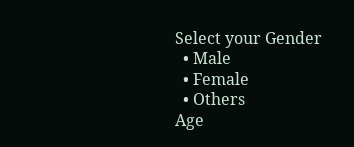Select your Gender
  • Male
  • Female
  • Others
Age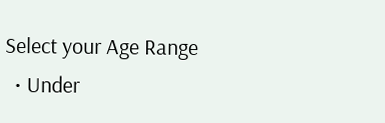Select your Age Range
  • Under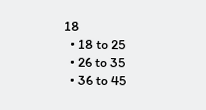18
  • 18 to 25
  • 26 to 35
  • 36 to 45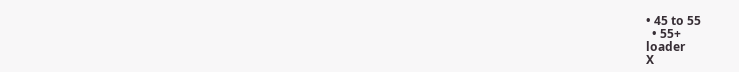• 45 to 55
  • 55+
loader
X